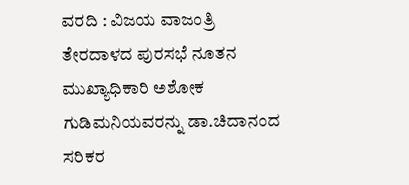ವರದಿ : ವಿಜಯ ವಾಜಂತ್ರಿ
ತೇರದಾಳದ ಪುರಸಭೆ ನೂತನ ಮುಖ್ಯಾಧಿಕಾರಿ ಅಶೋಕ ಗುಡಿಮನಿಯವರನ್ನು ಡಾ.ಚಿದಾನಂದ ಸರಿಕರ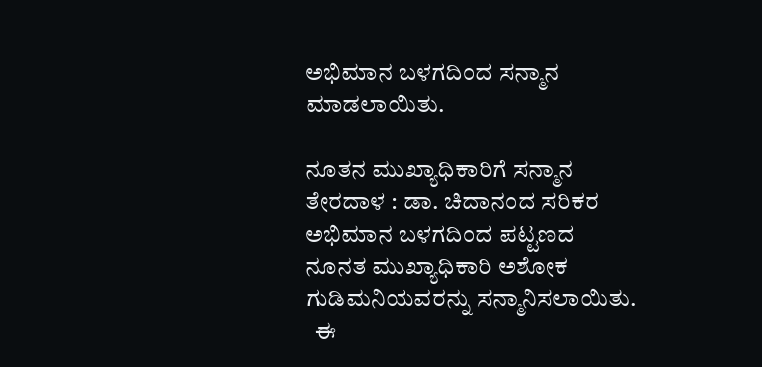ಅಭಿಮಾನ ಬಳಗದಿಂದ ಸನ್ಮಾನ ಮಾಡಲಾಯಿತು.

ನೂತನ ಮುಖ್ಯಾಧಿಕಾರಿಗೆ ಸನ್ಮಾನ
ತೇರದಾಳ : ಡಾ. ಚಿದಾನಂದ ಸರಿಕರ ಅಭಿಮಾನ ಬಳಗದಿಂದ ಪಟ್ಟಣದ ನೂನತ ಮುಖ್ಯಾಧಿಕಾರಿ ಅಶೋಕ ಗುಡಿಮನಿಯವರನ್ನು ಸನ್ಮಾನಿಸಲಾಯಿತು.
  ಈ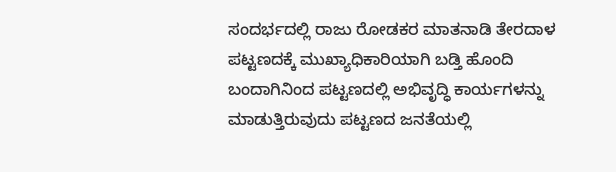ಸಂದರ್ಭದಲ್ಲಿ ರಾಜು ರೋಡಕರ ಮಾತನಾಡಿ ತೇರದಾಳ ಪಟ್ಟಣದಕ್ಕೆ ಮುಖ್ಯಾಧಿಕಾರಿಯಾಗಿ ಬಡ್ತಿ ಹೊಂದಿ ಬಂದಾಗಿನಿಂದ ಪಟ್ಟಣದಲ್ಲಿ ಅಭಿವೃದ್ಧಿ ಕಾರ್ಯಗಳನ್ನು ಮಾಡುತ್ತಿರುವುದು ಪಟ್ಟಣದ ಜನತೆಯಲ್ಲಿ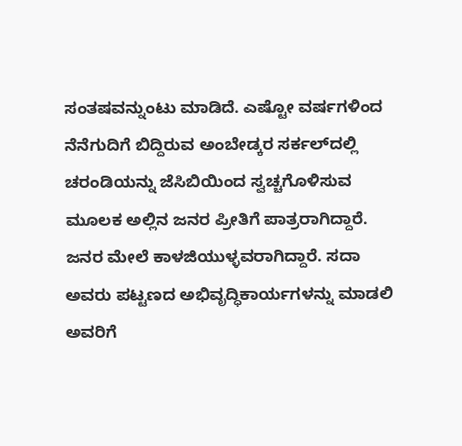ಸಂತಷವನ್ನುಂಟು ಮಾಡಿದೆ. ಎಷ್ಟೋ ವರ್ಷಗಳಿಂದ ನೆನೆಗುದಿಗೆ ಬಿದ್ದಿರುವ ಅಂಬೇಡ್ಕರ ಸರ್ಕಲ್‍ದಲ್ಲಿ ಚರಂಡಿಯನ್ನು ಜೆಸಿಬಿಯಿಂದ ಸ್ವಚ್ಚಗೊಳಿಸುವ ಮೂಲಕ ಅಲ್ಲಿನ ಜನರ ಪ್ರೀತಿಗೆ ಪಾತ್ರರಾಗಿದ್ದಾರೆ. ಜನರ ಮೇಲೆ ಕಾಳಜಿಯುಳ್ಳವರಾಗಿದ್ದಾರೆ. ಸದಾ ಅವರು ಪಟ್ಟಣದ ಅಭಿವೃದ್ಧಿಕಾರ್ಯಗಳನ್ನು ಮಾಡಲಿ ಅವರಿಗೆ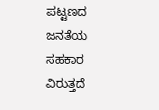ಪಟ್ಟಣದ ಜನತೆಯ ಸಹಕಾರ ವಿರುತ್ತದೆ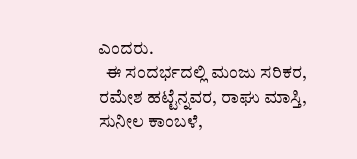ಎಂದರು.
  ಈ ಸಂದರ್ಭದಲ್ಲಿ ಮಂಜು ಸರಿಕರ, ರಮೇಶ ಹಟ್ಟೆನ್ನವರ, ರಾಘು ಮಾಸ್ತಿ, ಸುನೀಲ ಕಾಂಬಳೆ,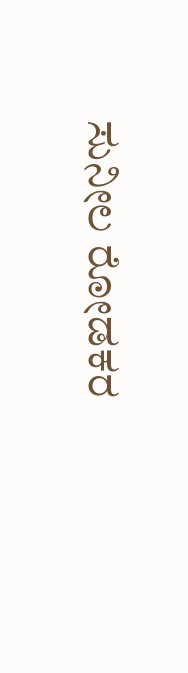ಸುನೀಲ ರೋಡಕರ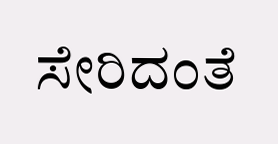ಸೇರಿದಂತೆ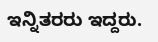ಇನ್ನಿತರರು ಇದ್ದರು.